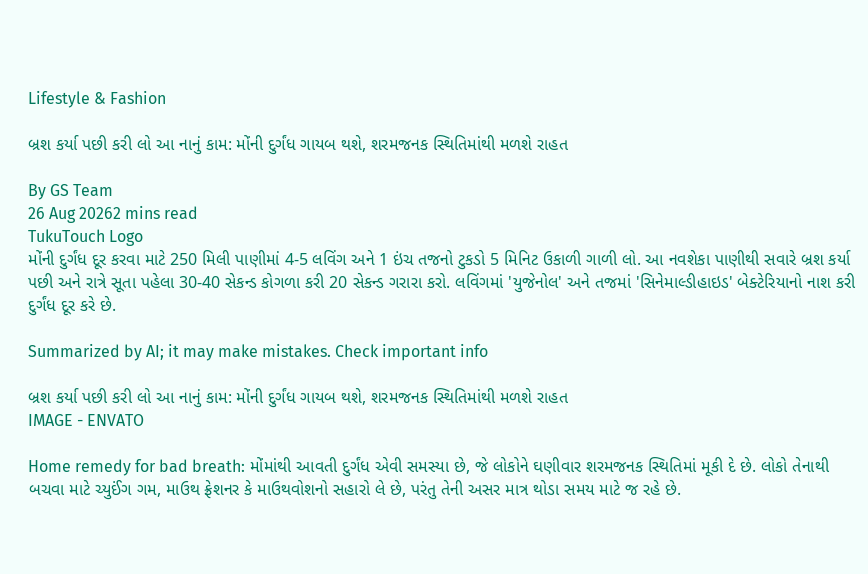Lifestyle & Fashion

બ્રશ કર્યા પછી કરી લો આ નાનું કામ: મોંની દુર્ગંધ ગાયબ થશે, શરમજનક સ્થિતિમાંથી મળશે રાહત

By GS Team
26 Aug 20262 mins read
TukuTouch Logo
મોંની દુર્ગંધ દૂર કરવા માટે 250 મિલી પાણીમાં 4-5 લવિંગ અને 1 ઇંચ તજનો ટુકડો 5 મિનિટ ઉકાળી ગાળી લો. આ નવશેકા પાણીથી સવારે બ્રશ કર્યા પછી અને રાત્રે સૂતા પહેલા 30-40 સેકન્ડ કોગળા કરી 20 સેકન્ડ ગરારા કરો. લવિંગમાં 'યુજેનોલ' અને તજમાં 'સિનેમાલ્ડીહાઇડ' બેક્ટેરિયાનો નાશ કરી દુર્ગંધ દૂર કરે છે.

Summarized by AI; it may make mistakes. Check important info

બ્રશ કર્યા પછી કરી લો આ નાનું કામ: મોંની દુર્ગંધ ગાયબ થશે, શરમજનક સ્થિતિમાંથી મળશે રાહત
IMAGE - ENVATO

Home remedy for bad breath: મોંમાંથી આવતી દુર્ગંધ એવી સમસ્યા છે, જે લોકોને ઘણીવાર શરમજનક સ્થિતિમાં મૂકી દે છે. લોકો તેનાથી બચવા માટે ચ્યુઈંગ ગમ, માઉથ ફ્રેશનર કે માઉથવોશનો સહારો લે છે, પરંતુ તેની અસર માત્ર થોડા સમય માટે જ રહે છે.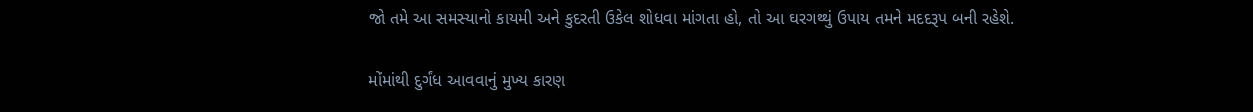જો તમે આ સમસ્યાનો કાયમી અને કુદરતી ઉકેલ શોધવા માંગતા હો, તો આ ઘરગથ્થું ઉપાય તમને મદદરૂપ બની રહેશે.

મોંમાંથી દુર્ગંધ આવવાનું મુખ્ય કારણ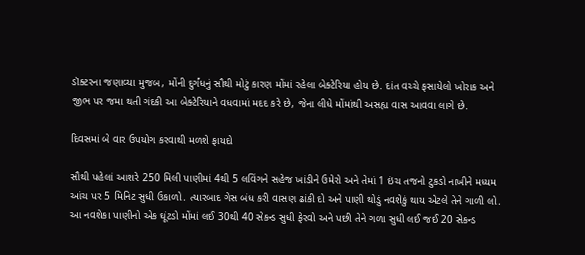ડૉક્ટરના જણાવ્યા મુજબ, મોંની દુર્ગંધનું સૌથી મોટું કારણ મોંમાં રહેલા બેક્ટેરિયા હોય છે. દાંત વચ્ચે ફસાયેલો ખોરાક અને જીભ પર જમા થતી ગંદકી આ બેક્ટેરિયાને વધવામાં મદદ કરે છે, જેના લીધે મોંમાંથી અસહ્ય વાસ આવવા લાગે છે.

દિવસમાં બે વાર ઉપયોગ કરવાથી મળશે ફાયદો

સૌથી પહેલાં આશરે 250 મિલી પાણીમાં 4થી 5 લવિંગને સહેજ ખાંડીને ઉમેરો અને તેમાં 1 ઇંચ તજનો ટુકડો નાખીને મધ્યમ આંચ પર 5 મિનિટ સુધી ઉકાળો. ત્યારબાદ ગેસ બંધ કરી વાસણ ઢાંકી દો અને પાણી થોડું નવશેકું થાય એટલે તેને ગાળી લો. આ નવશેકા પાણીનો એક ઘૂંટડો મોંમાં લઈ 30થી 40 સેકન્ડ સુધી ફેરવો અને પછી તેને ગળા સુધી લઈ જઈ 20 સેકન્ડ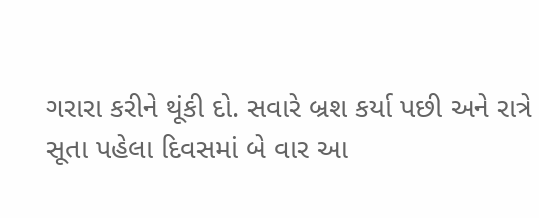ગરારા કરીને થૂંકી દો. સવારે બ્રશ કર્યા પછી અને રાત્રે સૂતા પહેલા દિવસમાં બે વાર આ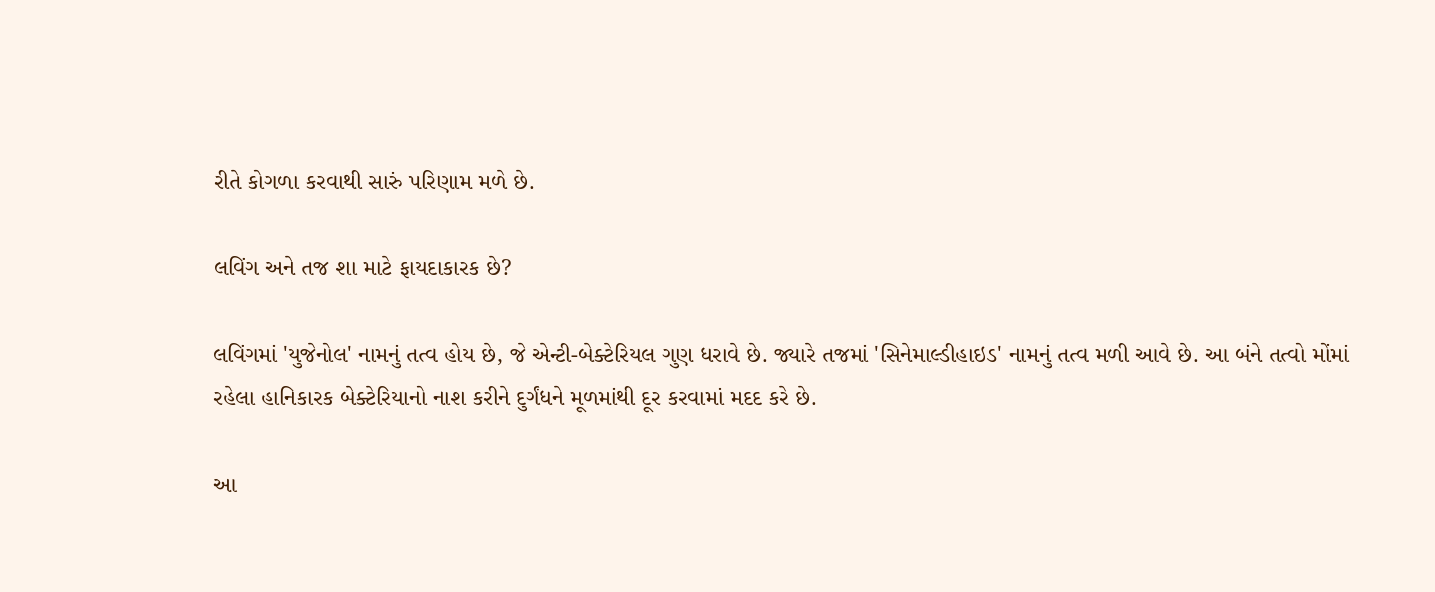રીતે કોગળા કરવાથી સારું પરિણામ મળે છે.

લવિંગ અને તજ શા માટે ફાયદાકારક છે?

લવિંગમાં 'યુજેનોલ' નામનું તત્વ હોય છે, જે એન્ટી-બેક્ટેરિયલ ગુણ ધરાવે છે. જ્યારે તજમાં 'સિનેમાલ્ડીહાઇડ' નામનું તત્વ મળી આવે છે. આ બંને તત્વો મોંમાં રહેલા હાનિકારક બેક્ટેરિયાનો નાશ કરીને દુર્ગંધને મૂળમાંથી દૂર કરવામાં મદદ કરે છે.

આ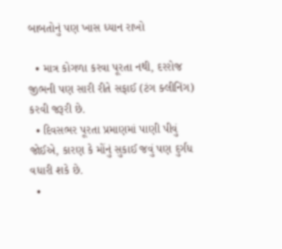બાબતોનું પણ ખાસ ધ્યાન રાખો

  • માત્ર કોગળા કરવા પૂરતા નથી, દરરોજ જીભની પણ સારી રીતે સફાઈ (ટંગ ક્લીનિંગ) કરવી જરૂરી છે.
  • દિવસભર પૂરતા પ્રમાણમાં પાણી પીવું જોઈએ, કારણ કે મોંનું સુકાઈ જવું પણ દુર્ગંધ વધારી શકે છે.
  •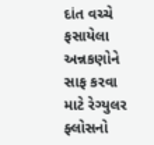દાંત વચ્ચે ફસાયેલા અન્નકણોને સાફ કરવા માટે રેગ્યુલર ફ્લોસનો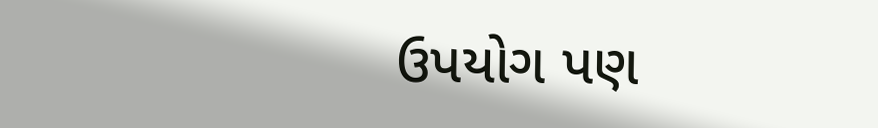ઉપયોગ પણ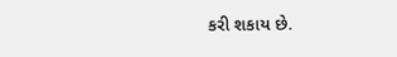કરી શકાય છે.